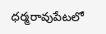ధర్మరావుపేటలో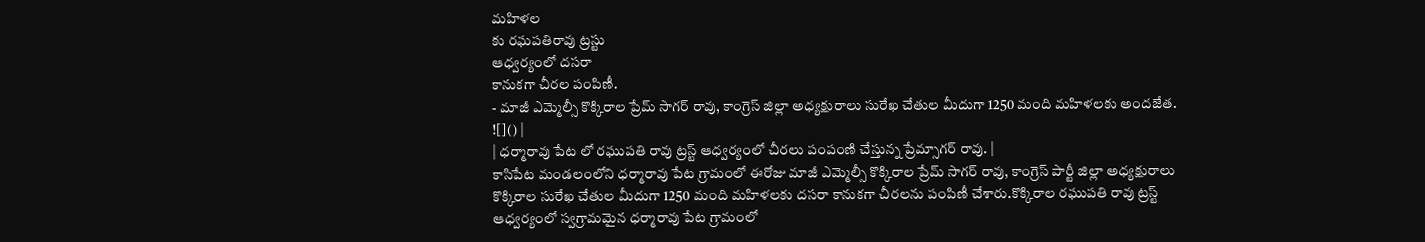మహిళల
కు రఘపతిరావు ట్రస్టు
ఆధ్వర్యంలో దసరా
కానుకగా చీరల పంపిణీ.
- మాజీ ఎమ్మెల్సీ కొక్కిరాల ప్రేమ్ సాగర్ రావు, కాంగ్రెస్ జిల్లా అధ్యక్షురాలు సురేఖ చేతుల మీదుగా 1250 మంది మహిళలకు అందజేత.
![]() |
| ధర్మారావు పేట లో రఘుపతి రావు ట్రస్ట్ ఆధ్వర్యంలో చీరలు పంపంణి చేస్తున్న ప్రేమ్సాగర్ రావు. |
కాసిపేట మండలంలోని ధర్మారావు పేట గ్రామంలో ఈరోజు మాజీ ఎమ్మెల్సీ కొక్కిరాల ప్రేమ్ సాగర్ రావు, కాంగ్రెస్ పార్టీ జిల్లా అధ్యక్షురాలు కొక్కిరాల సురేఖ చేతుల మీదుగా 1250 మంది మహిళలకు దసరా కానుకగా చీరలను పంపిణీ చేశారు.కొక్కిరాల రఘుపతి రావు ట్రస్ట్ ఆధ్వర్యంలో స్వగ్రామమైన ధర్మారావు పేట గ్రామంలో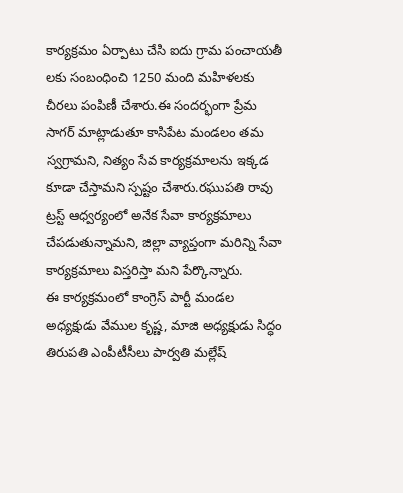కార్యక్రమం ఏర్పాటు చేసి ఐదు గ్రామ పంచాయతీ లకు సంబంధించి 1250 మంది మహిళలకు చీరలు పంపిణీ చేశారు.ఈ సందర్భంగా ప్రేమ సాగర్ మాట్లాడుతూ కాసిపేట మండలం తమ స్వగ్రామని, నిత్యం సేవ కార్యక్రమాలను ఇక్కడ కూడా చేస్తామని స్పష్టం చేశారు.రఘుపతి రావు ట్రస్ట్ ఆధ్వర్యంలో అనేక సేవా కార్యక్రమాలు చేపడుతున్నామని, జిల్లా వ్యాప్తంగా మరిన్ని సేవా కార్యక్రమాలు విస్తరిస్తా మని పేర్కొన్నారు.
ఈ కార్యక్రమంలో కాంగ్రెస్ పార్టీ మండల అధ్యక్షుడు వేముల కృష్ణ, మాజి అధ్యక్షుడు సిద్ధం తిరుపతి ఎంపీటీసీలు పార్వతి మల్లేష్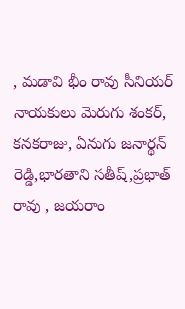, మడావి భీం రావు సీనియర్ నాయకులు మెరుగు శంకర్, కనకరాజు, ఏనుగు జనార్థన్ రెడ్డి,భారతాని సతీష్,ప్రభాత్ రావు , జయరాం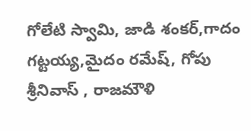గోలేటి స్వామి, జాడి శంకర్,గాదం గట్టయ్య,మైదం రమేష్, గోపు శ్రీనివాస్ , రాజమౌళి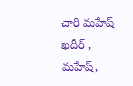చారి మహేష్ ఖదీర్ , మహేష్,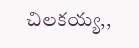చిలకయ్య,,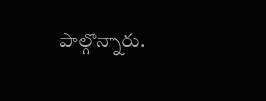పాల్గొన్నారు.